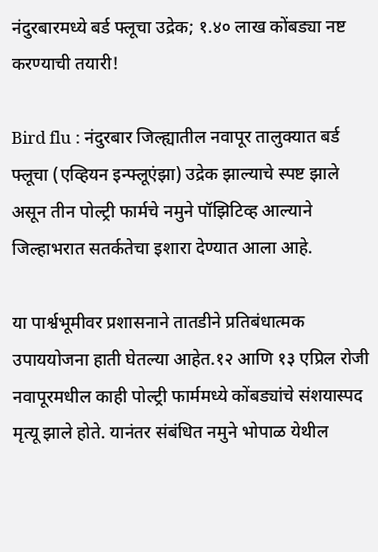नंदुरबारमध्ये बर्ड फ्लूचा उद्रेक; १.४० लाख कोंबड्या नष्ट करण्याची तयारी!

Bird flu : नंदुरबार जिल्ह्यातील नवापूर तालुक्यात बर्ड फ्लूचा (एव्हियन इन्फ्लूएंझा) उद्रेक झाल्याचे स्पष्ट झाले असून तीन पोल्ट्री फार्मचे नमुने पॉझिटिव्ह आल्याने जिल्हाभरात सतर्कतेचा इशारा देण्यात आला आहे.

या पार्श्वभूमीवर प्रशासनाने तातडीने प्रतिबंधात्मक उपाययोजना हाती घेतल्या आहेत.१२ आणि १३ एप्रिल रोजी नवापूरमधील काही पोल्ट्री फार्ममध्ये कोंबड्यांचे संशयास्पद मृत्यू झाले होते. यानंतर संबंधित नमुने भोपाळ येथील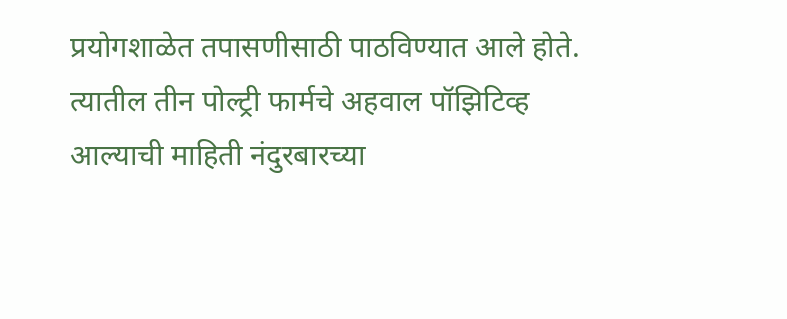प्रयोगशाळेत तपासणीसाठी पाठविण्यात आले होते. त्यातील तीन पोल्ट्री फार्मचे अहवाल पॉझिटिव्ह आल्याची माहिती नंदुरबारच्या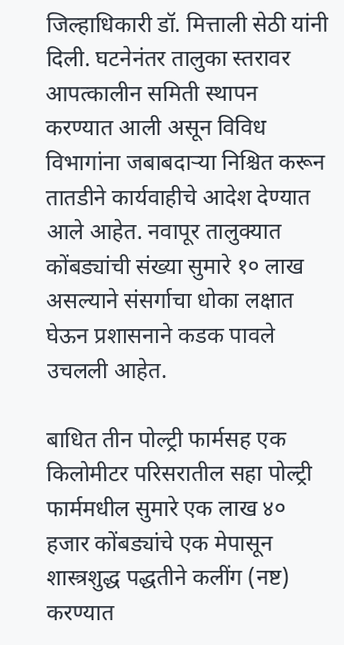जिल्हाधिकारी डॉ. मित्ताली सेठी यांनी दिली. घटनेनंतर तालुका स्तरावर आपत्कालीन समिती स्थापन करण्यात आली असून विविध विभागांना जबाबदाऱ्या निश्चित करून तातडीने कार्यवाहीचे आदेश देण्यात आले आहेत. नवापूर तालुक्यात कोंबड्यांची संख्या सुमारे १० लाख असल्याने संसर्गाचा धोका लक्षात घेऊन प्रशासनाने कडक पावले उचलली आहेत.

बाधित तीन पोल्ट्री फार्मसह एक किलोमीटर परिसरातील सहा पोल्ट्री फार्ममधील सुमारे एक लाख ४० हजार कोंबड्यांचे एक मेपासून शास्त्रशुद्ध पद्धतीने कलींग (नष्ट) करण्यात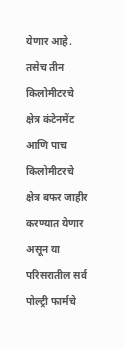येणार आहे. तसेच तीन किलोमीटरचे क्षेत्र कंटेनमेंट आणि पाच किलोमीटरचे क्षेत्र बफर जाहीर करण्यात येणार असून या परिसरातील सर्व पोल्ट्री फार्मचे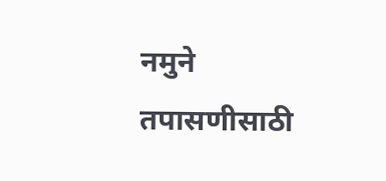नमुने तपासणीसाठी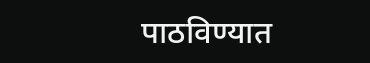पाठविण्यात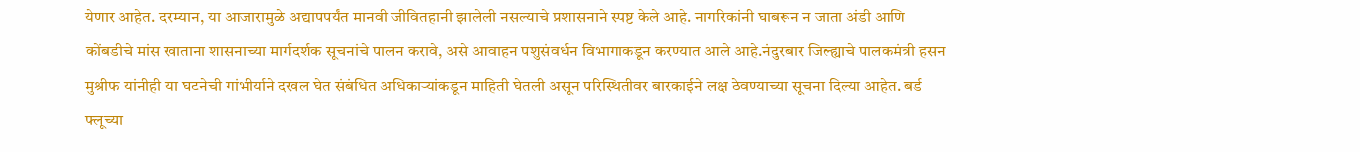येणार आहेत. दरम्यान, या आजारामुळे अद्यापपर्यंत मानवी जीवितहानी झालेली नसल्याचे प्रशासनाने स्पष्ट केले आहे. नागरिकांनी घाबरून न जाता अंडी आणि कोंबडीचे मांस खाताना शासनाच्या मार्गदर्शक सूचनांचे पालन करावे, असे आवाहन पशुसंवर्धन विभागाकडून करण्यात आले आहे.नंदुरबार जिल्ह्याचे पालकमंत्री हसन मुश्रीफ यांनीही या घटनेची गांभीर्याने दखल घेत संबंधित अधिकाऱ्यांकडून माहिती घेतली असून परिस्थितीवर बारकाईने लक्ष ठेवण्याच्या सूचना दिल्या आहेत. बर्ड फ्लूच्या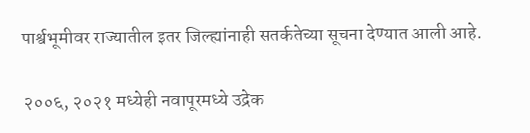पार्श्वभूमीवर राज्यातील इतर जिल्ह्यांनाही सतर्कतेच्या सूचना देण्यात आली आहे.

२००६, २०२१ मध्येही नवापूरमध्ये उद्रेक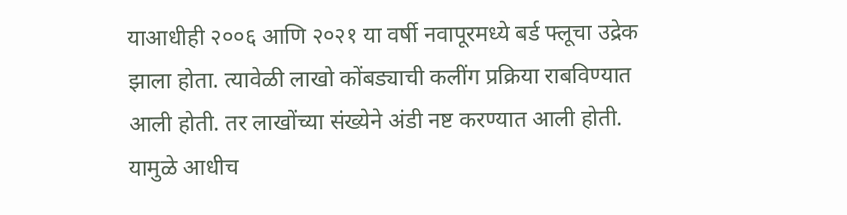याआधीही २००६ आणि २०२१ या वर्षी नवापूरमध्ये बर्ड फ्लूचा उद्रेक झाला होता. त्यावेळी लाखो कोंबड्याची कलींग प्रक्रिया राबविण्यात आली होती. तर लाखोंच्या संख्येने अंडी नष्ट करण्यात आली होती. यामुळे आधीच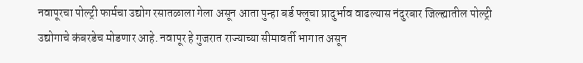नवापूरचा पोल्ट्री फार्मचा उद्योग रसातळाला गेला असून आता पुन्हा बर्ड फ्लूचा प्रादुर्भाव वाढल्यास नंदुरबार जिल्ह्यातील पोल्ट्री उद्योगाचे कंबरडेच मोडणार आहे. नवापूर हे गुजरात राज्याच्या सीमावर्ती भागात असून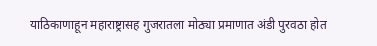याठिकाणाहून महाराष्ट्रासह गुजरातला मोठ्या प्रमाणात अंडी पुरवठा होत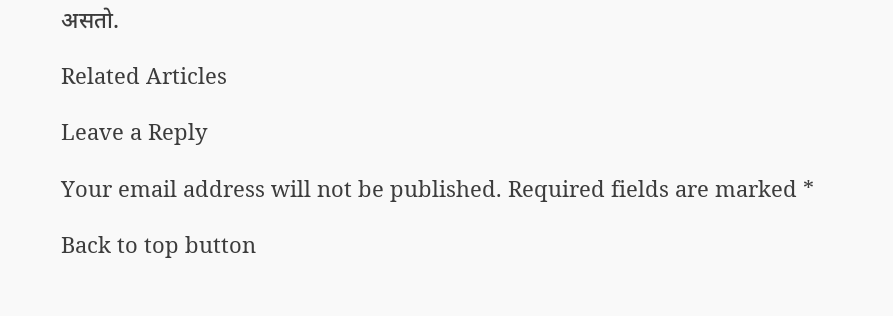असतो.

Related Articles

Leave a Reply

Your email address will not be published. Required fields are marked *

Back to top button